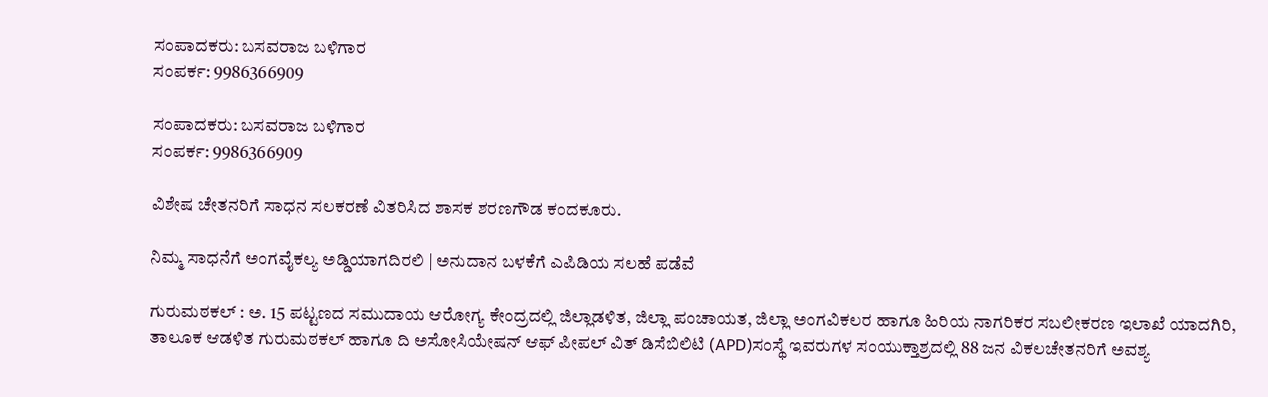ಸಂಪಾದಕರು: ಬಸವರಾಜ ಬಳಿಗಾರ
ಸಂಪರ್ಕ: 9986366909

ಸಂಪಾದಕರು: ಬಸವರಾಜ ಬಳಿಗಾರ
ಸಂಪರ್ಕ: 9986366909

ವಿಶೇಷ ಚೇತನರಿಗೆ ಸಾಧನ ಸಲಕರಣೆ ವಿತರಿಸಿದ ಶಾಸಕ ಶರಣಗೌಡ ಕಂದಕೂರು.

ನಿಮ್ಮ ಸಾಧನೆಗೆ ಅಂಗವೈಕಲ್ಯ ಅಡ್ಡಿಯಾಗದಿರಲಿ | ಅನುದಾನ ಬಳಕೆಗೆ ಎಪಿಡಿಯ ಸಲಹೆ ಪಡೆವೆ

ಗುರುಮಠಕಲ್ : ಅ. 15 ಪಟ್ಟಣದ ಸಮುದಾಯ ಆರೋಗ್ಯ ಕೇಂದ್ರದಲ್ಲಿ ಜಿಲ್ಲಾಡಳಿತ, ಜಿಲ್ಲಾ ಪಂಚಾಯತ, ಜಿಲ್ಲಾ ಅಂಗವಿಕಲರ ಹಾಗೂ ಹಿರಿಯ ನಾಗರಿಕರ ಸಬಲೀಕರಣ ಇಲಾಖೆ ಯಾದಗಿರಿ, ತಾಲೂಕ ಆಡಳಿತ ಗುರುಮಠಕಲ್ ಹಾಗೂ ದಿ ಅಸೋಸಿಯೇಷನ್‌ ಆಫ್‌ ಪೀಪಲ್ ವಿತ್ ಡಿಸೆಬಿಲಿಟಿ (APD)ಸಂಸ್ಥೆ ಇವರುಗಳ ಸಂಯುಕ್ತಾಶ್ರದಲ್ಲಿ 88 ಜನ ವಿಕಲಚೇತನರಿಗೆ ಅವಶ್ಯ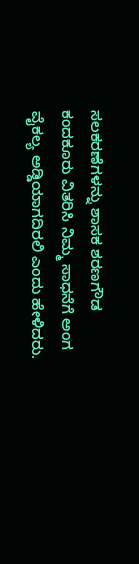ಸಲಕರಣೆಗಳನ್ನು ಶಾಸಕ ಶರಣಗೌಡ ಕಂದಕೂರು ವಿತರಿಸಿ ನಿಮ್ಮ ಸಾಧನೆಗೆ ಅಂಗ ವೈಕಲ್ಯ ಅಡ್ಡಿಯಾಗದಿರಲಿ ಎಂದು ಹೇಳಿದರು.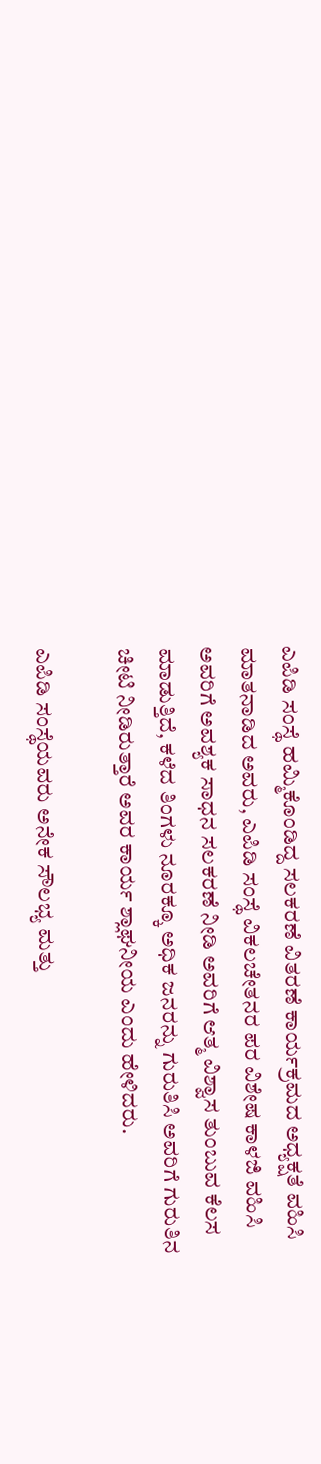ಎಪಿಡಿ ಸಂಸ್ಥೆ ಹಮ್ಮಿಕೊಂಡಿದ್ದ ಸಲಕರಣೆ ವಿತರಣೆ ಕಾರ್ಯಕ್ರಮದ ಅಧ್ಯಕ್ಷತೆ ವಹಿಸಿ ಮಾತನಾಡಿದ ಅವರು, ಎಪಿಡಿ ಸಂಸ್ಥೆ ವಿಕಲಚೇತನರ ಪರ ವಿಶೇಷ ಕಾಳಜಿ ವಹಿಸಿ ಅವರಿಗೆ ಅವಶ್ಯಕ ಸಾಧನ ಸಲಕರಣೆ ನೀಡಿ ಅವರಿಗೆ ಆತ್ಮ ವಿಶ್ವಾಸ ತುಂಬುವ ಕೆಲಸ ಮಾಡುತ್ತಿದೆ, ಕಳೆದ ತಿಂಗಳು ನೂರಕ್ಕೂ ಅಧಿಕ ಜನರನ್ನು ಗುರುತಿಸಿ ಅವರಿಗೆ ಗುರುತಿನ ಚೀಟಿ ನೀಡಿರುತ್ತಾರೆ ಅವರ ಕಾರ್ಯ ಶ್ಲಾಘನೀಯ ಎಂದು ಹೇಳಿದರು.

ಎಪಿಡಿ ಸಂಸ್ಥೆಯವರು ಅನೇಕ ಸೌಲಭ್ಯ ಮತ್ತು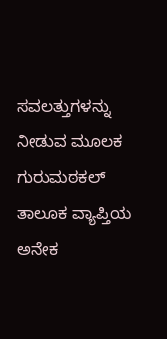ಸವಲತ್ತುಗಳನ್ನು ನೀಡುವ‌ ಮೂಲಕ ಗುರುಮಠಕಲ್ ತಾಲೂಕ ವ್ಯಾಪ್ತಿಯ ಅನೇಕ‌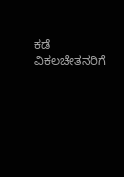ಕಡೆ ವಿಕಲಚೇತನರಿಗೆ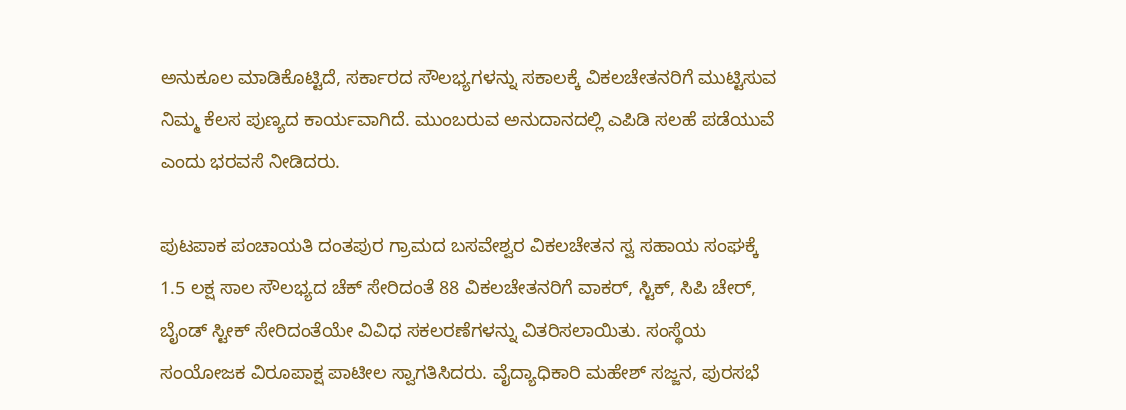ಅನುಕೂಲ ಮಾಡಿಕೊಟ್ಟಿದೆ, ಸರ್ಕಾರದ ಸೌಲಭ್ಯಗಳನ್ನು ಸಕಾಲಕ್ಕೆ ವಿಕಲಚೇತನರಿಗೆ ಮುಟ್ಟಿಸುವ ನಿಮ್ಮ ಕೆಲಸ ಪುಣ್ಯದ ಕಾರ್ಯವಾಗಿದೆ. ಮುಂಬರುವ ಅನುದಾನದಲ್ಲಿ ಎಪಿಡಿ ಸಲಹೆ ಪಡೆಯುವೆ ಎಂದು ಭರವಸೆ ನೀಡಿದರು.

ಪುಟಪಾಕ ಪಂಚಾಯತಿ ದಂತಪುರ ಗ್ರಾಮದ ಬಸವೇಶ್ವರ ವಿಕಲಚೇತನ ಸ್ವ ಸಹಾಯ ಸಂಘಕ್ಕೆ 1.5 ಲಕ್ಷ ಸಾಲ ಸೌಲಭ್ಯದ ಚೆಕ್ ಸೇರಿದಂತೆ 88 ವಿಕಲಚೇತನರಿಗೆ ವಾಕರ್, ಸ್ಟಿಕ್, ಸಿಪಿ ಚೇರ್, ಬೈಂಡ್ ಸ್ಟೀಕ್ ಸೇರಿದಂತೆಯೇ ವಿವಿಧ ಸಕಲರಣೆಗಳನ್ನು ವಿತರಿಸಲಾಯಿತು. ಸಂಸ್ಥೆಯ ಸಂಯೋಜಕ ವಿರೂಪಾಕ್ಷ ಪಾಟೀಲ ಸ್ವಾಗತಿಸಿದರು. ವೈದ್ಯಾಧಿಕಾರಿ ಮಹೇಶ್ ಸಜ್ಜನ, ಪುರಸಭೆ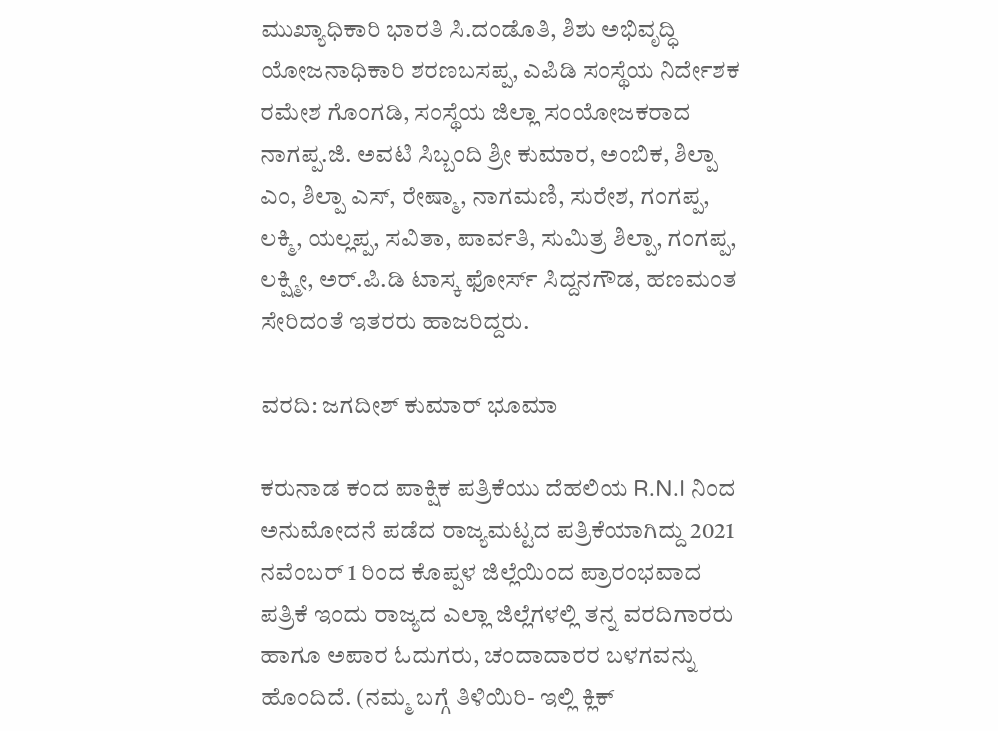ಮುಖ್ಯಾಧಿಕಾರಿ ಭಾರತಿ ಸಿ.ದಂಡೊತಿ, ಶಿಶು ಅಭಿವೃದ್ಧಿ ಯೋಜನಾಧಿಕಾರಿ ಶರಣಬಸಪ್ಪ, ಎಪಿಡಿ ಸಂಸ್ಥೆಯ ನಿರ್ದೇಶಕ ರಮೇಶ ಗೊಂಗಡಿ, ಸಂಸ್ಥೆಯ ಜಿಲ್ಲಾ ಸಂಯೋಜಕರಾದ ನಾಗಪ್ಪ.ಜಿ. ಅವಟಿ ಸಿಬ್ಬಂದಿ ಶ್ರೀ ಕುಮಾರ, ಅಂಬಿಕ, ಶಿಲ್ಪಾ ಎಂ, ಶಿಲ್ಪಾ ಎಸ್, ರೇಷ್ಮಾ, ನಾಗಮಣಿ, ಸುರೇಶ, ಗಂಗಪ್ಪ, ಲಕ್ಮಿ, ಯಲ್ಲಪ್ಪ, ಸವಿತಾ, ಪಾರ್ವತಿ, ಸುಮಿತ್ರ ಶಿಲ್ಪಾ, ಗಂಗಪ್ಪ, ಲಕ್ಷ್ಮೀ, ಅರ್.ಪಿ.ಡಿ ಟಾಸ್ಕ ಫೋರ್ಸ್ ಸಿದ್ದನಗೌಡ, ಹಣಮಂತ ಸೇರಿದಂತೆ ಇತರರು ಹಾಜರಿದ್ದರು.

ವರದಿ: ಜಗದೀಶ್ ಕುಮಾರ್ ಭೂಮಾ

ಕರುನಾಡ ಕಂದ ಪಾಕ್ಷಿಕ ಪತ್ರಿಕೆಯು ದೆಹಲಿಯ R.N.I ನಿಂದ ಅನುಮೋದನೆ ಪಡೆದ ರಾಜ್ಯಮಟ್ಟದ ಪತ್ರಿಕೆಯಾಗಿದ್ದು 2021 ನವೆಂಬರ್ 1 ರಿಂದ ಕೊಪ್ಪಳ ಜಿಲ್ಲೆಯಿಂದ ಪ್ರಾರಂಭವಾದ ಪತ್ರಿಕೆ ಇಂದು ರಾಜ್ಯದ ಎಲ್ಲಾ ಜಿಲ್ಲೆಗಳಲ್ಲಿ ತನ್ನ ವರದಿಗಾರರು ಹಾಗೂ ಅಪಾರ ಓದುಗರು, ಚಂದಾದಾರರ ಬಳಗವನ್ನು ಹೊಂದಿದೆ. (ನಮ್ಮ ಬಗ್ಗೆ ತಿಳಿಯಿರಿ- ಇಲ್ಲಿ ಕ್ಲಿಕ್‌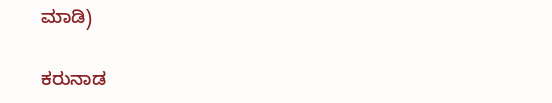ಮಾಡಿ)

ಕರುನಾಡ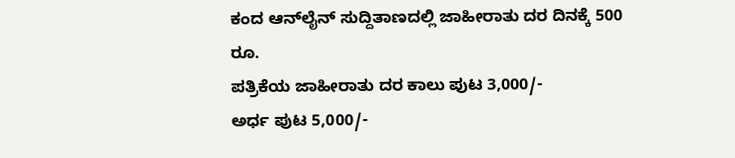ಕಂದ ಆನ್‌ಲೈನ್‌ ಸುದ್ದಿತಾಣದಲ್ಲಿ ಜಾಹೀರಾತು ದರ ದಿನಕ್ಕೆ 500 ರೂ.
ಪತ್ರಿಕೆಯ ಜಾಹೀರಾತು ದರ ಕಾಲು ಪುಟ 3,000/-
ಅರ್ಧ ಪುಟ 5,000/-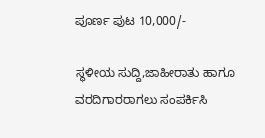ಪೂರ್ಣ ಪುಟ 10,000/-

ಸ್ಥಳೀಯ ಸುದ್ದಿ,ಜಾಹೀರಾತು ಹಾಗೂ ವರದಿಗಾರರಾಗಲು ಸಂಪರ್ಕಿಸಿ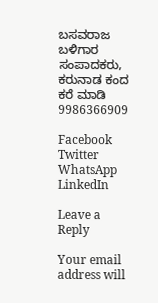ಬಸವರಾಜ ಬಳಿಗಾರ
ಸಂಪಾದಕರು, ಕರುನಾಡ ಕಂದ
ಕರೆ ಮಾಡಿ 9986366909

Facebook
Twitter
WhatsApp
LinkedIn

Leave a Reply

Your email address will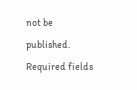not be published. Required fields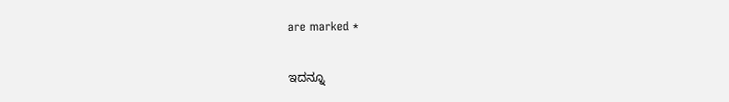are marked *

ಇದನ್ನೂ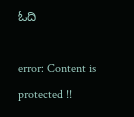ಓದಿ

error: Content is protected !!